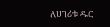ለሀገሪቱ ዱር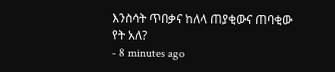እንስሳት ጥበቃና ከለላ ጠያቂውና ጠባቂው የት አለ?
- 8 minutes ago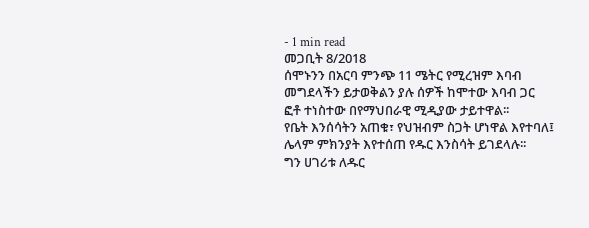- 1 min read
መጋቢት 8/2018
ሰሞኑንን በአርባ ምንጭ 11 ሜትር የሚረዝም እባብ መግደላችን ይታወቅልን ያሉ ሰዎች ከሞተው እባብ ጋር ፎቶ ተነስተው በየማህበራዊ ሚዲያው ታይተዋል፡፡
የቤት እንሰሳትን አጠቁ፣ የህዝብም ስጋት ሆነዋል እየተባለ፤ ሌላም ምክንያት እየተሰጠ የዱር እንስሳት ይገደላሉ፡፡
ግን ሀገሪቱ ለዱር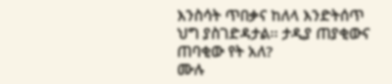እንስሳት ጥበቃና ከለላ እንድትሰጥ ህግ ያስገድዳታል፡፡ ታዲያ ጠያቂውና ጠባቂው የት አለ?
ሙሉ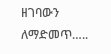ዘገባውን ለማድመጥ…..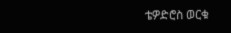ቴዎድሮስ ወርቁ